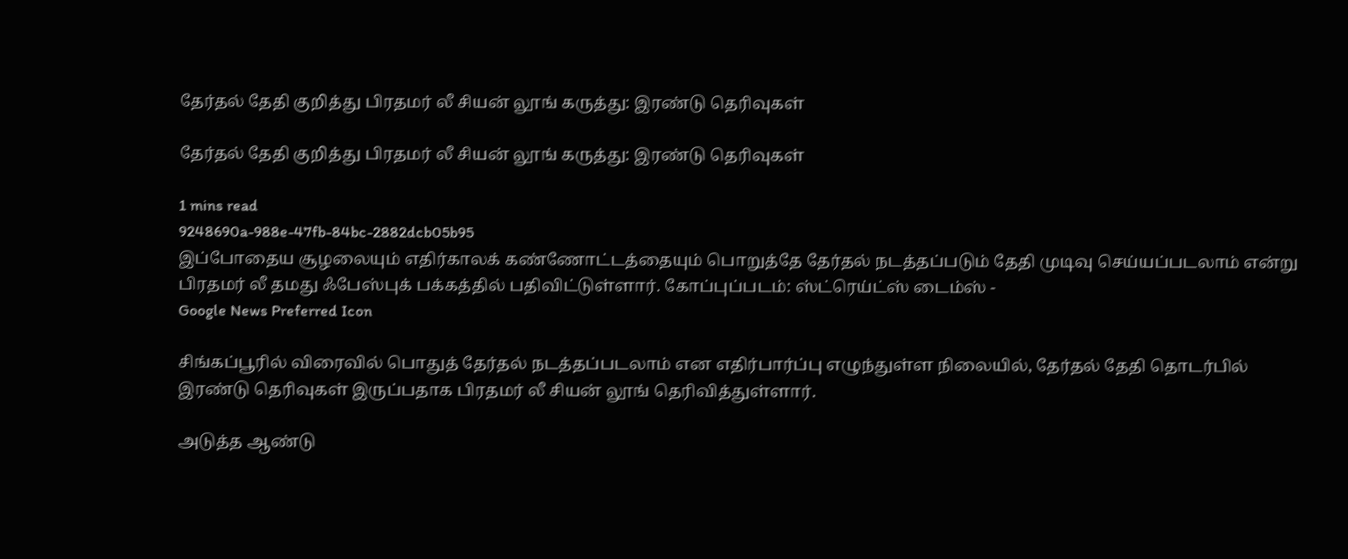தேர்தல் தேதி குறித்து பிரதமர் லீ சியன் லூங் கருத்து: இரண்டு தெரிவுகள்

தேர்தல் தேதி குறித்து பிரதமர் லீ சியன் லூங் கருத்து: இரண்டு தெரிவுகள்

1 mins read
9248690a-988e-47fb-84bc-2882dcb05b95
இப்போதைய சூழலையும் எதிர்காலக் கண்ணோட்டத்தையும் பொறுத்தே தேர்தல் நடத்தப்படும் தேதி முடிவு செய்யப்படலாம் என்று பிரதமர் லீ தமது ஃபேஸ்புக் பக்கத்தில் பதிவிட்டுள்ளார். கோப்புப்படம்: ஸ்ட்ரெய்ட்ஸ் டைம்ஸ் -
Google News Preferred Icon

சிங்கப்பூரில் விரைவில் பொதுத் தேர்தல் நடத்தப்படலாம் என எதிர்பார்ப்பு எழுந்துள்ள நிலையில், தேர்தல் தேதி தொடர்பில் இரண்டு தெரிவுகள் இருப்பதாக பிரதமர் லீ சியன் லூங் தெரிவித்துள்ளார்.

அடுத்த ஆண்டு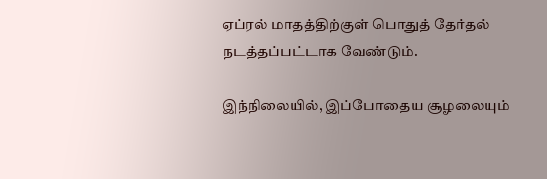ஏப்ரல் மாதத்திற்குள் பொதுத் தேர்தல் நடத்தப்பட்டாக வேண்டும்.

இந்நிலையில், இப்போதைய சூழலையும்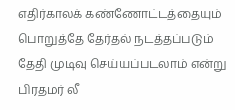எதிர்காலக் கண்ணோட்டத்தையும் பொறுத்தே தேர்தல் நடத்தப்படும் தேதி முடிவு செய்யப்படலாம் என்று பிரதமர் லீ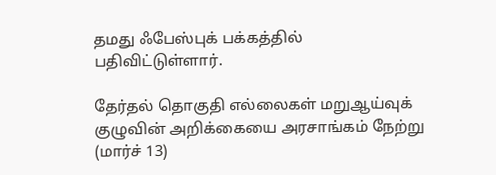தமது ஃபேஸ்புக் பக்கத்தில் பதிவிட்டுள்ளார்.

தேர்தல் தொகுதி எல்லைகள் மறுஆய்வுக் குழுவின் அறிக்கையை அரசாங்கம் நேற்று (மார்ச் 13)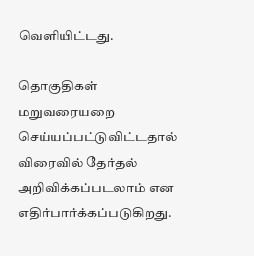வெளியிட்டது.

தொகுதிகள் மறுவரையறை செய்யப்பட்டுவிட்டதால் விரைவில் தேர்தல் அறிவிக்கப்படலாம் என எதிர்பார்க்கப்படுகிறது.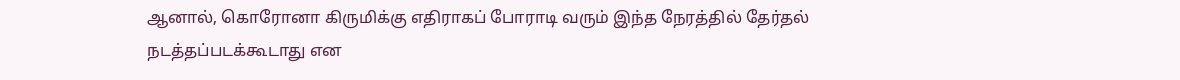ஆனால், கொரோனா கிருமிக்கு எதிராகப் போராடி வரும் இந்த நேரத்தில் தேர்தல் நடத்தப்படக்கூடாது என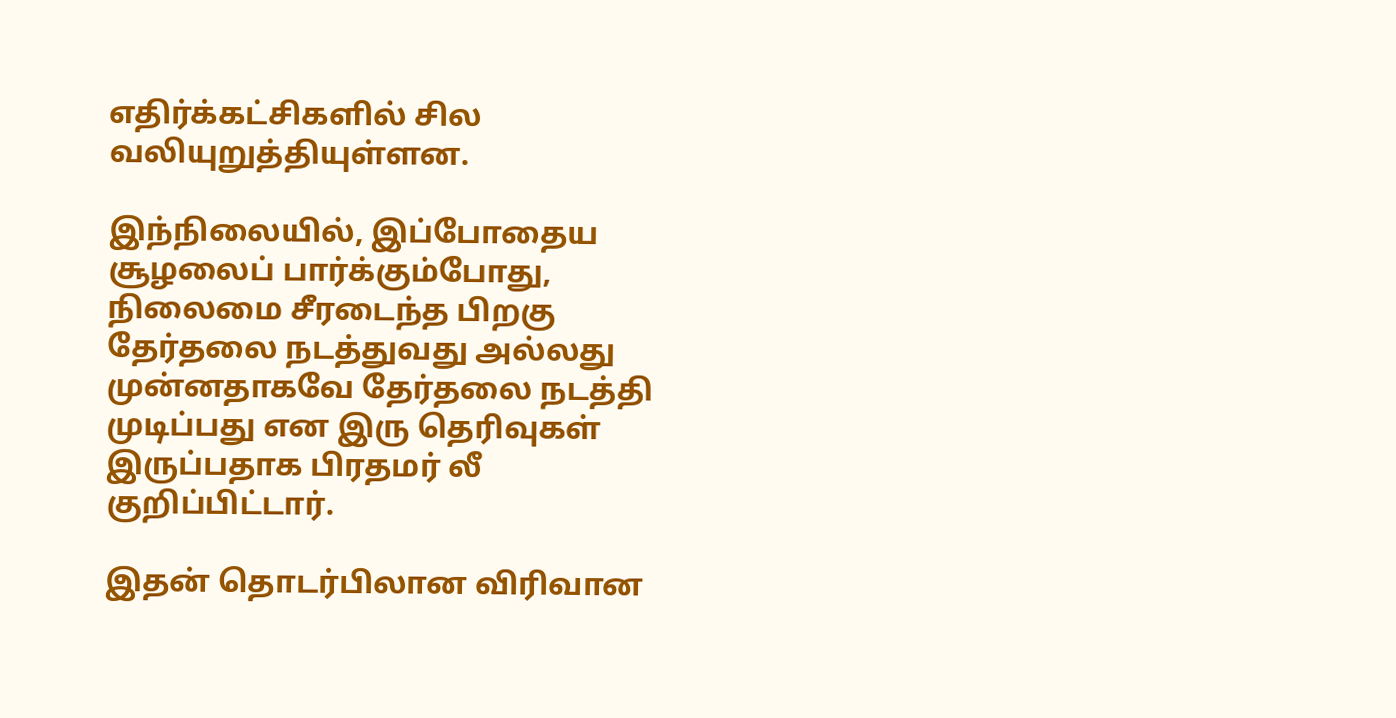எதிர்க்கட்சிகளில் சில வலியுறுத்தியுள்ளன.

இந்நிலையில், இப்போதைய சூழலைப் பார்க்கும்போது, நிலைமை சீரடைந்த பிறகு தேர்தலை நடத்துவது அல்லது முன்னதாகவே தேர்தலை நடத்தி முடிப்பது என இரு தெரிவுகள் இருப்பதாக பிரதமர் லீ குறிப்பிட்டார்.

இதன் தொடர்பிலான விரிவான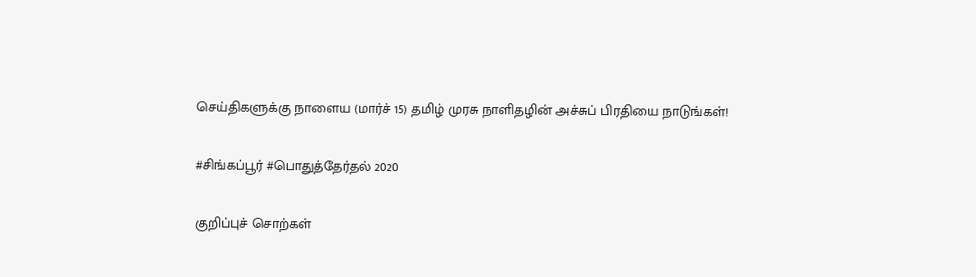செய்திகளுக்கு நாளைய (மார்ச் 15) தமிழ் முரசு நாளிதழின் அச்சுப் பிரதியை நாடுங்கள்!

#சிங்கப்பூர் #பொதுத்தேர்தல் 2020

குறிப்புச் சொற்கள்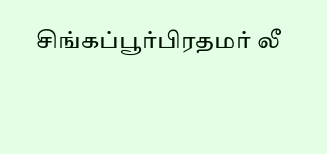சிங்கப்பூர்பிரதமர் லீ